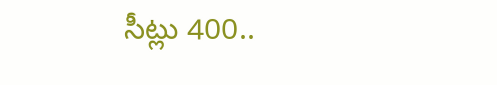సీట్లు 400..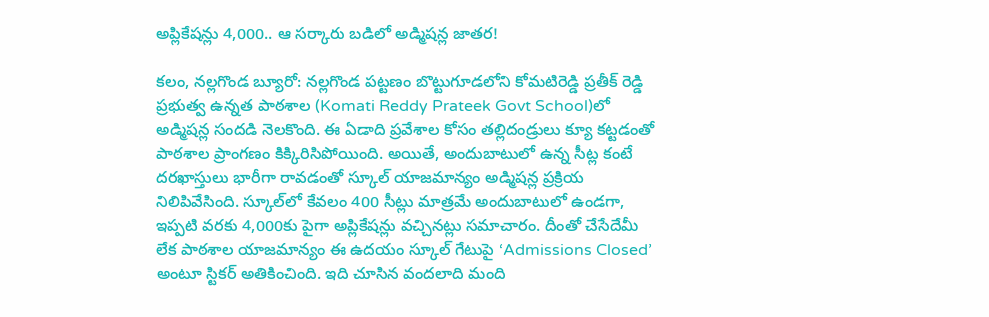అప్లికేష‌న్లు 4,000.. ఆ స‌ర్కారు బ‌డిలో అడ్మిషన్ల జాత‌ర‌!

కలం, నల్లగొండ బ్యూరో: నల్లగొండ పట్టణం బొట్టుగూడలోని కోమటిరెడ్డి ప్రతీక్ రెడ్డి ప్రభుత్వ ఉన్నత పాఠశాల (Komati Reddy Prateek Govt School)లో అడ్మిషన్ల సందడి నెల‌కొంది. ఈ ఏడాది ప్రవేశాల కోసం తల్లిదండ్రులు క్యూ కట్టడంతో పాఠశాల ప్రాంగణం కిక్కిరిసిపోయింది. అయితే, అందుబాటులో ఉన్న సీట్ల కంటే దరఖాస్తులు భారీగా రావడంతో స్కూల్ యాజమాన్యం అడ్మిషన్ల ప్రక్రియ నిలిపివేసింది. స్కూల్‌లో కేవలం 400 సీట్లు మాత్రమే అందుబాటులో ఉండగా, ఇప్పటి వరకు 4,000కు పైగా అప్లికేషన్లు వచ్చినట్లు సమాచారం. దీంతో చేసేదేమీ లేక పాఠశాల యాజమాన్యం ఈ ఉదయం స్కూల్ గేటుపై ‘Admissions Closed’ అంటూ స్టికర్‌ అతికించింది. ఇది చూసిన వందలాది మంది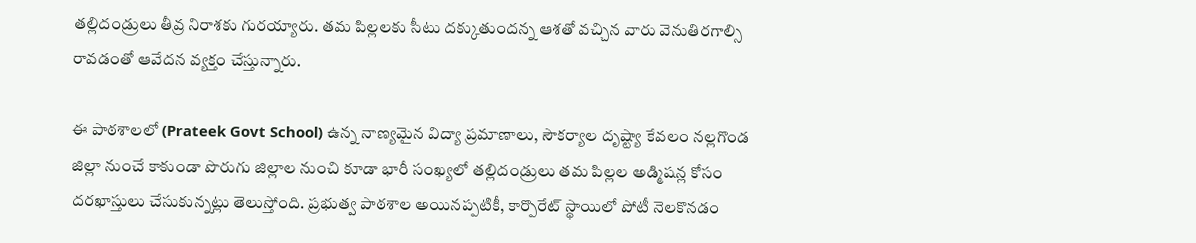తల్లిదండ్రులు తీవ్ర నిరాశకు గురయ్యారు. తమ పిల్లలకు సీటు దక్కుతుందన్న ఆశతో వచ్చిన వారు వెనుతిరగాల్సి రావడంతో ఆవేదన వ్యక్తం చేస్తున్నారు.

ఈ పాఠ‌శాల‌లో (Prateek Govt School) ఉన్న నాణ్యమైన విద్యా ప్రమాణాలు, సౌకర్యాల దృష్ట్యా కేవలం నల్లగొండ జిల్లా నుంచే కాకుండా పొరుగు జిల్లాల నుంచి కూడా భారీ సంఖ్యలో తల్లిదండ్రులు తమ పిల్లల అడ్మిషన్ల కోసం దరఖాస్తులు చేసుకున్నట్లు తెలుస్తోంది. ప్రభుత్వ పాఠశాల అయినప్పటికీ, కార్పొరేట్ స్థాయిలో పోటీ నెలకొనడం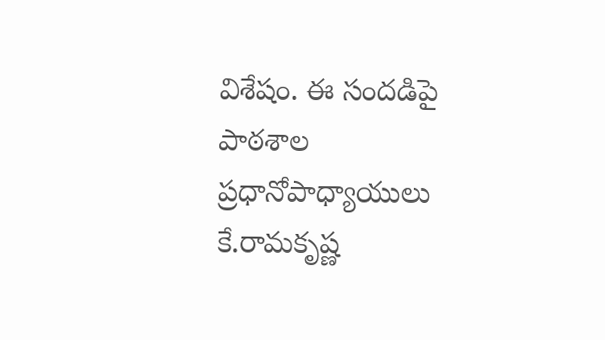విశేషం. ఈ సందడిపై పాఠశాల ప్రధానోపాధ్యాయులు కే.రామకృష్ణ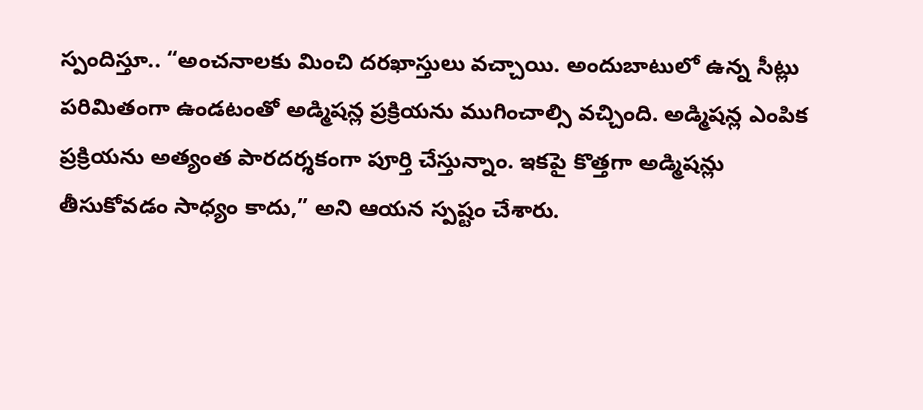స్పందిస్తూ.. “అంచనాలకు మించి దరఖాస్తులు వచ్చాయి. అందుబాటులో ఉన్న సీట్లు పరిమితంగా ఉండటంతో అడ్మిషన్ల ప్రక్రియను ముగించాల్సి వచ్చింది. అడ్మిషన్ల ఎంపిక ప్రక్రియను అత్యంత పారదర్శకంగా పూర్తి చేస్తున్నాం. ఇకపై కొత్తగా అడ్మిషన్లు తీసుకోవడం సాధ్యం కాదు,” అని ఆయన స్పష్టం చేశారు.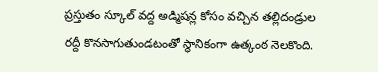ప్రస్తుతం స్కూల్ వద్ద అడ్మిషన్ల కోసం వచ్చిన తల్లిదండ్రుల రద్దీ కొనసాగుతుండటంతో స్థానికంగా ఉత్కంఠ నెలకొంది.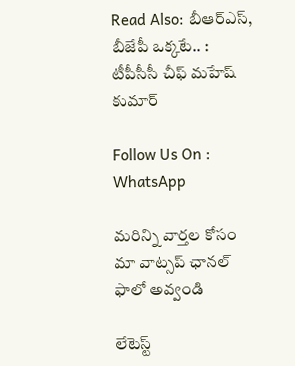Read Also: బీఆర్‌ఎస్, బీజేపీ ఒక్కటే.. : టీపీసీసీ చీఫ్ మహేష్ కుమార్

Follow Us On : WhatsApp

మ‌రిన్ని వార్త‌ల కోసం మా వాట్స‌ప్ ఛాన‌ల్ ఫాలో అవ్వండి

లేటెస్ట్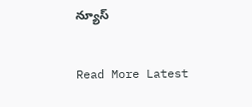న్యూస్‌

Read More Latest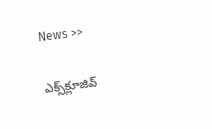News >>

ఎక్స్‌క్లూజివ్‌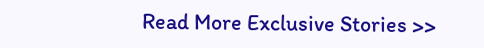Read More Exclusive Stories >>